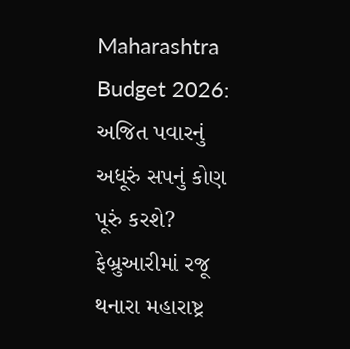Maharashtra Budget 2026: અજિત પવારનું અધૂરું સપનું કોણ પૂરું કરશે? ફેબ્રુઆરીમાં રજૂ થનારા મહારાષ્ટ્ર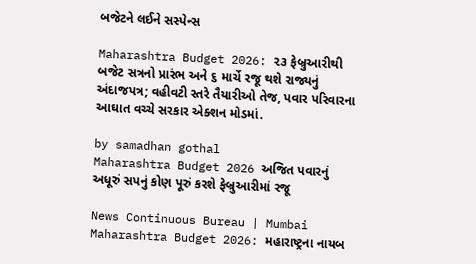બજેટને લઈને સસ્પેન્સ

Maharashtra Budget 2026: ૨૩ ફેબ્રુઆરીથી બજેટ સત્રનો પ્રારંભ અને ૬ માર્ચે રજૂ થશે રાજ્યનું અંદાજપત્ર; વહીવટી સ્તરે તૈયારીઓ તેજ, પવાર પરિવારના આઘાત વચ્ચે સરકાર એક્શન મોડમાં.

by samadhan gothal
Maharashtra Budget 2026 અજિત પવારનું અધૂરું સપનું કોણ પૂરું કરશે ફેબ્રુઆરીમાં રજૂ

News Continuous Bureau | Mumbai
Maharashtra Budget 2026: મહારાષ્ટ્રના નાયબ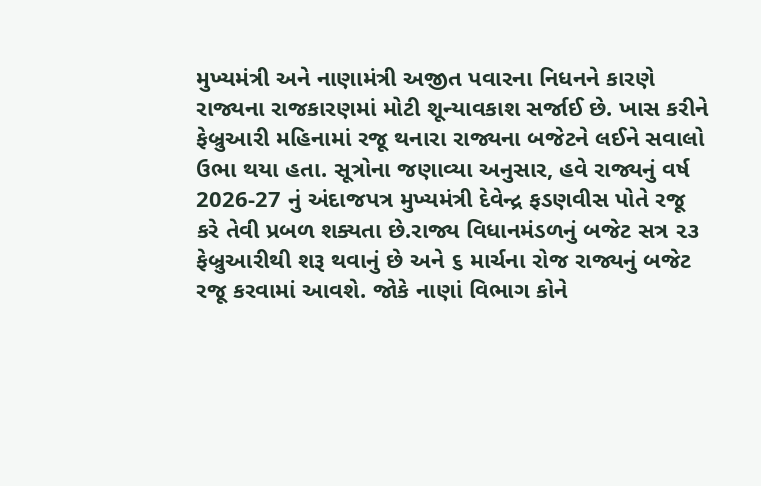મુખ્યમંત્રી અને નાણામંત્રી અજીત પવારના નિધનને કારણે રાજ્યના રાજકારણમાં મોટી શૂન્યાવકાશ સર્જાઈ છે. ખાસ કરીને ફેબ્રુઆરી મહિનામાં રજૂ થનારા રાજ્યના બજેટને લઈને સવાલો ઉભા થયા હતા. સૂત્રોના જણાવ્યા અનુસાર, હવે રાજ્યનું વર્ષ 2026-27 નું અંદાજપત્ર મુખ્યમંત્રી દેવેન્દ્ર ફડણવીસ પોતે રજૂ કરે તેવી પ્રબળ શક્યતા છે.રાજ્ય વિધાનમંડળનું બજેટ સત્ર ૨૩ ફેબ્રુઆરીથી શરૂ થવાનું છે અને ૬ માર્ચના રોજ રાજ્યનું બજેટ રજૂ કરવામાં આવશે. જોકે નાણાં વિભાગ કોને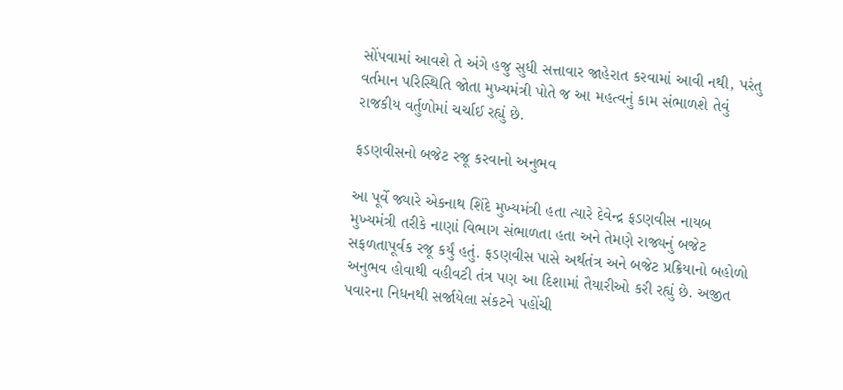સોંપવામાં આવશે તે અંગે હજુ સુધી સત્તાવાર જાહેરાત કરવામાં આવી નથી, પરંતુ વર્તમાન પરિસ્થિતિ જોતા મુખ્યમંત્રી પોતે જ આ મહત્વનું કામ સંભાળશે તેવું રાજકીય વર્તુળોમાં ચર્ચાઈ રહ્યું છે.

ફડણવીસનો બજેટ રજૂ કરવાનો અનુભવ

આ પૂર્વે જ્યારે એકનાથ શિંદે મુખ્યમંત્રી હતા ત્યારે દેવેન્દ્ર ફડણવીસ નાયબ મુખ્યમંત્રી તરીકે નાણાં વિભાગ સંભાળતા હતા અને તેમણે રાજ્યનું બજેટ સફળતાપૂર્વક રજૂ કર્યું હતું. ફડણવીસ પાસે અર્થતંત્ર અને બજેટ પ્રક્રિયાનો બહોળો અનુભવ હોવાથી વહીવટી તંત્ર પણ આ દિશામાં તૈયારીઓ કરી રહ્યું છે. અજીત પવારના નિધનથી સર્જાયેલા સંકટને પહોંચી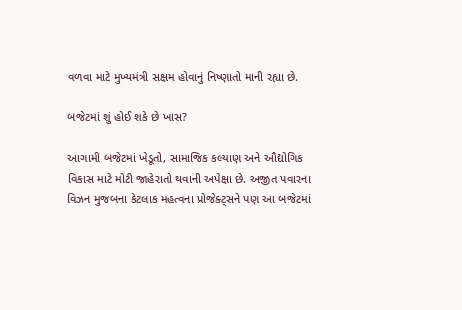વળવા માટે મુખ્યમંત્રી સક્ષમ હોવાનું નિષ્ણાતો માની રહ્યા છે.

બજેટમાં શું હોઈ શકે છે ખાસ?

આગામી બજેટમાં ખેડૂતો, સામાજિક કલ્યાણ અને ઔદ્યોગિક વિકાસ માટે મોટી જાહેરાતો થવાની અપેક્ષા છે. અજીત પવારના વિઝન મુજબના કેટલાક મહત્વના પ્રોજેક્ટ્સને પણ આ બજેટમાં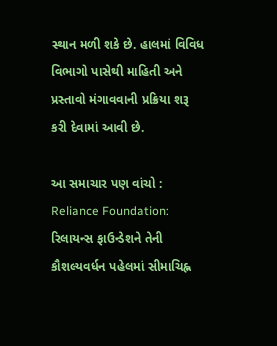સ્થાન મળી શકે છે. હાલમાં વિવિધ વિભાગો પાસેથી માહિતી અને પ્રસ્તાવો મંગાવવાની પ્રક્રિયા શરૂ કરી દેવામાં આવી છે.

આ સમાચાર પણ વાંચો : Reliance Foundation: રિલાયન્સ ફાઉન્ડેશને તેની કૌશલ્યવર્ધન પહેલમાં સીમાચિહ્ન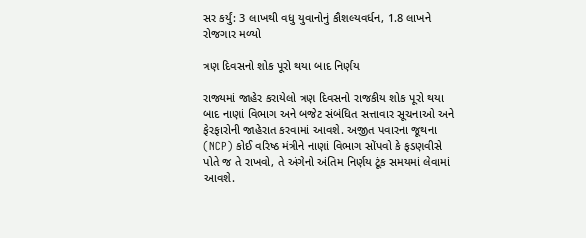સર કર્યું: 3 લાખથી વધુ યુવાનોનું કૌશલ્યવર્ધન, 1.8 લાખને રોજગાર મળ્યો

ત્રણ દિવસનો શોક પૂરો થયા બાદ નિર્ણય

રાજ્યમાં જાહેર કરાયેલો ત્રણ દિવસનો રાજકીય શોક પૂરો થયા બાદ નાણાં વિભાગ અને બજેટ સંબંધિત સત્તાવાર સૂચનાઓ અને ફેરફારોની જાહેરાત કરવામાં આવશે. અજીત પવારના જૂથના (NCP) કોઈ વરિષ્ઠ મંત્રીને નાણાં વિભાગ સોંપવો કે ફડણવીસે પોતે જ તે રાખવો, તે અંગેનો અંતિમ નિર્ણય ટૂંક સમયમાં લેવામાં આવશે.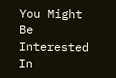You Might Be Interested In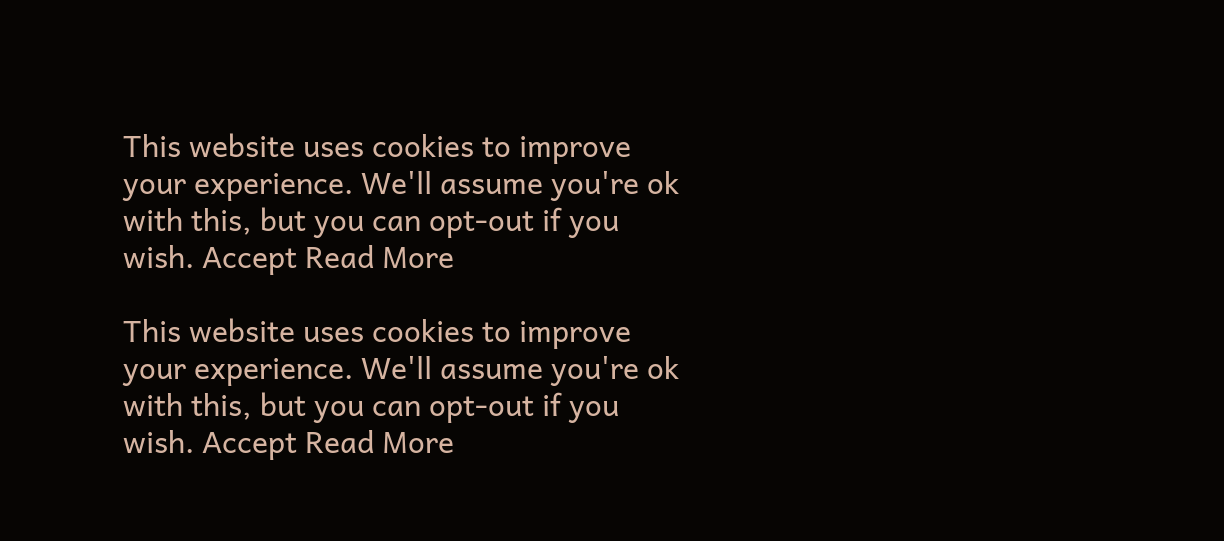This website uses cookies to improve your experience. We'll assume you're ok with this, but you can opt-out if you wish. Accept Read More

This website uses cookies to improve your experience. We'll assume you're ok with this, but you can opt-out if you wish. Accept Read More